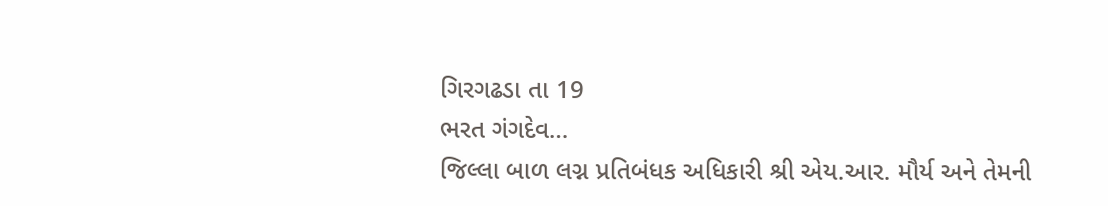ગિરગઢડા તા 19
ભરત ગંગદેવ…
જિલ્લા બાળ લગ્ન પ્રતિબંધક અધિકારી શ્રી એય.આર. મૌર્ય અને તેમની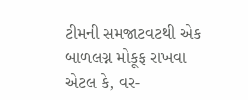ટીમની સમજાટવટથી એક બાળલગ્ન મોકૂફ રાખવા એટલ કે, વર-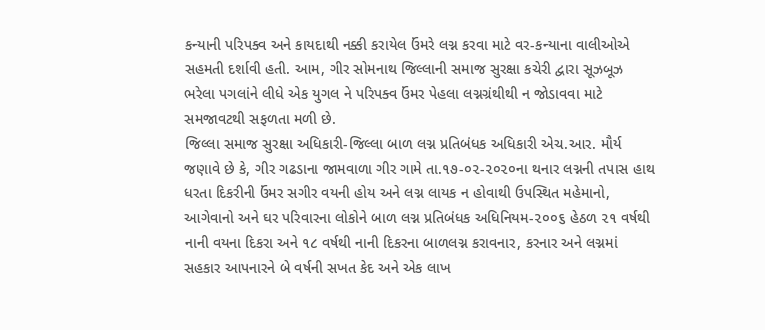કન્યાની પરિપક્વ અને કાયદાથી નક્કી કરાયેલ ઉંમરે લગ્ન કરવા માટે વર-કન્યાના વાલીઓએ સહમતી દર્શાવી હતી. આમ, ગીર સોમનાથ જિલ્લાની સમાજ સુરક્ષા કચેરી દ્વારા સૂઝબૂઝ ભરેલા પગલાંને લીધે એક યુગલ ને પરિપક્વ ઉંમર પેહલા લગ્નગ્રંથીથી ન જોડાવવા માટે સમજાવટથી સફળતા મળી છે.
જિલ્લા સમાજ સુરક્ષા અધિકારી-જિલ્લા બાળ લગ્ન પ્રતિબંધક અધિકારી એચ.આર. મૌર્ય જણાવે છે કે, ગીર ગઢડાના જામવાળા ગીર ગામે તા.૧૭-૦૨-૨૦૨૦ના થનાર લગ્નની તપાસ હાથ ધરતા દિકરીની ઉંમર સગીર વયની હોય અને લગ્ન લાયક ન હોવાથી ઉપસ્થિત મહેમાનો, આગેવાનો અને ઘર પરિવારના લોકોને બાળ લગ્ન પ્રતિબંધક અધિનિયમ-૨૦૦૬ હેઠળ ૨૧ વર્ષથી નાની વયના દિકરા અને ૧૮ વર્ષથી નાની દિકરના બાળલગ્ન કરાવનાર, કરનાર અને લગ્નમાં સહકાર આપનારને બે વર્ષની સખત કેદ અને એક લાખ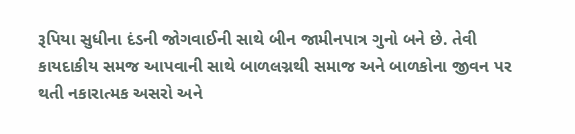રૂપિયા સુધીના દંડની જોગવાઈની સાથે બીન જામીનપાત્ર ગુનો બને છે. તેવી કાયદાકીય સમજ આપવાની સાથે બાળલગ્નથી સમાજ અને બાળકોના જીવન પર થતી નકારાત્મક અસરો અને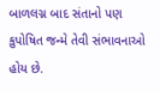બાળલગ્ન બાદ સંતાનો પણ કુપોષિત જન્મે તેવી સંભાવનાઓ હોય છે.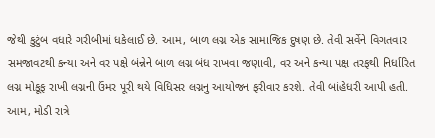જેથી કુટુંબ વધારે ગરીબીમાં ધકેલાઈ છે. આમ, બાળ લગ્ન એક સામાજિક દુષણ છે. તેવી સર્વેને વિગતવાર સમજાવટથી કન્યા અને વર પક્ષે બંન્નેને બાળ લગ્ન બંધ રાખવા જણાવી, વર અને કન્યા પક્ષ તરફથી નિર્ધારિત લગ્ન મોકૂફ રાખી લગ્નની ઉંમર પૂરી થયે વિધિસર લગ્નનુ આયોજન ફરીવાર કરશે. તેવી બાંહેધરી આપી હતી. આમ, મોડી રાત્રે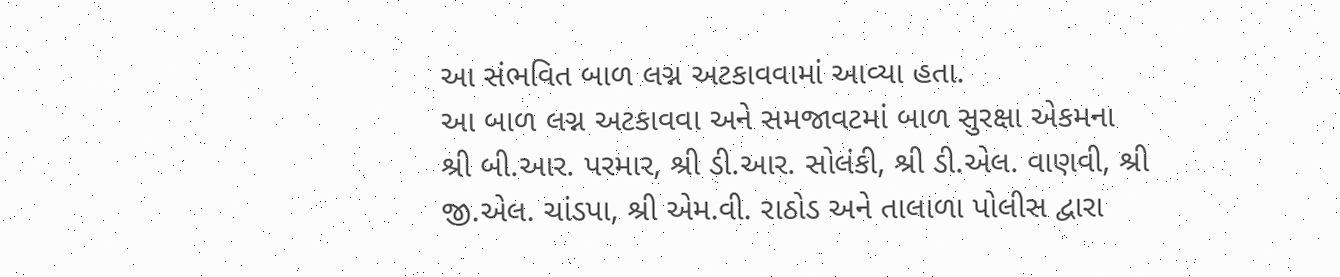આ સંભવિત બાળ લગ્ન અટકાવવામાં આવ્યા હતા.
આ બાળ લગ્ન અટકાવવા અને સમજાવટમાં બાળ સુરક્ષા એકમના શ્રી બી.આર. પરમાર, શ્રી ડી.આર. સોલંકી, શ્રી ડી.એલ. વાણવી, શ્રી જી.એલ. ચાંડપા, શ્રી એમ.વી. રાઠોડ અને તાલાળા પોલીસ દ્વારા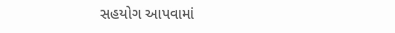સહયોગ આપવામાં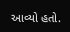આવ્યો હતો.